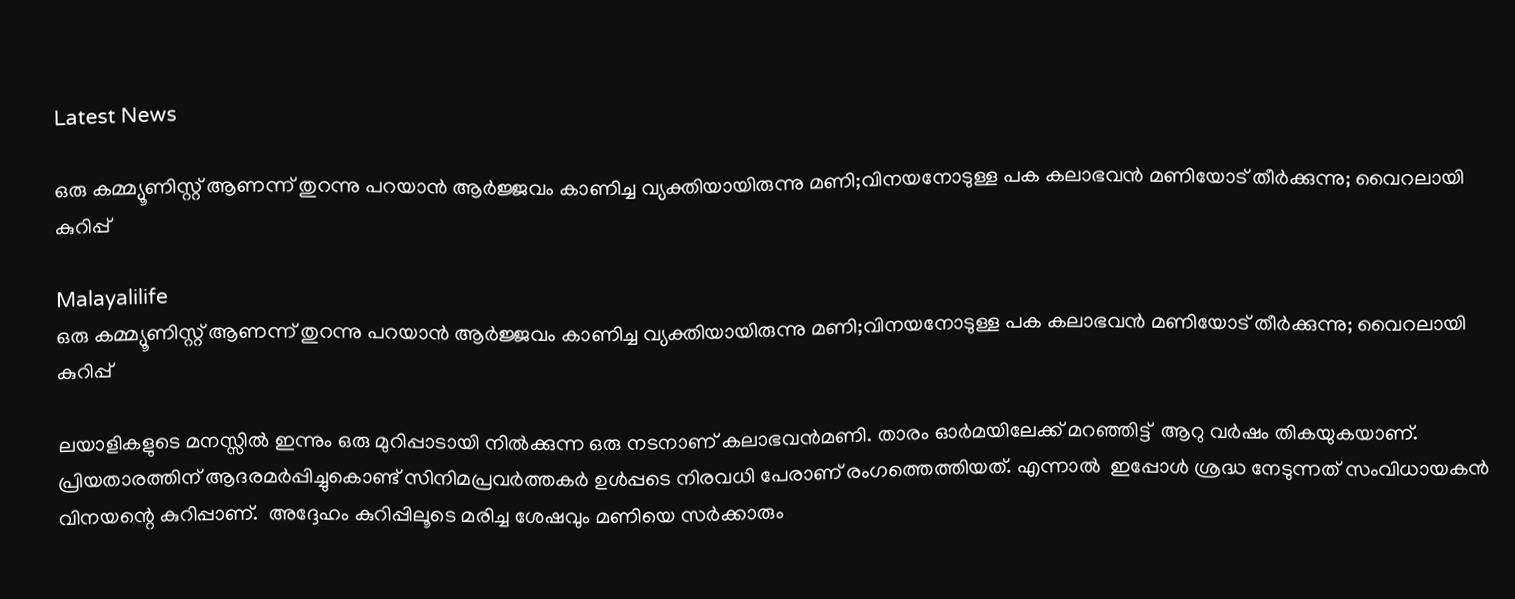Latest News

ഒരു കമ്മ്യൂണിസ്റ്റ് ആണന്ന് തുറന്നു പറയാന്‍ ആര്‍ജ്ജവം കാണിച്ച വ്യക്തിയായിരുന്നു മണി;വിനയനോടുള്ള പക കലാഭവന്‍ മണിയോട് തീര്‍ക്കുന്നു; വൈറലായി കുറിപ്പ്

Malayalilife
ഒരു കമ്മ്യൂണിസ്റ്റ് ആണന്ന് തുറന്നു പറയാന്‍ ആര്‍ജ്ജവം കാണിച്ച വ്യക്തിയായിരുന്നു മണി;വിനയനോടുള്ള പക കലാഭവന്‍ മണിയോട് തീര്‍ക്കുന്നു; വൈറലായി കുറിപ്പ്

ലയാളികളുടെ മനസ്സിൽ ഇന്നും ഒരു മുറിപ്പാടായി നിൽക്കുന്ന ഒരു നടനാണ് കലാഭവൻമണി. താരം ഓര്‍മയിലേക്ക് മറഞ്ഞിട്ട്  ആറു വര്‍ഷം തികയുകയാണ്.  പ്രിയതാരത്തിന് ആദരമര്‍പ്പിച്ചുകൊണ്ട് സിനിമപ്രവര്‍ത്തകര്‍ ഉള്‍പ്പടെ നിരവധി പേരാണ് രംഗത്തെത്തിയത്. എന്നാൽ  ഇപ്പോള്‍ ശ്രദ്ധ നേടുന്നത് സംവിധായകന്‍ വിനയന്റെ കുറിപ്പാണ്.  അദ്ദേഹം കുറിപ്പിലൂടെ മരിച്ച ശേഷവും മണിയെ സര്‍ക്കാരും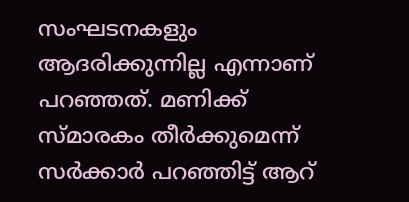സംഘടനകളും ആദരിക്കുന്നില്ല എന്നാണ് പറഞ്ഞത്. മണിക്ക് സ്മാരകം തീര്‍ക്കുമെന്ന് സര്‍ക്കാര്‍ പറഞ്ഞിട്ട് ആറ്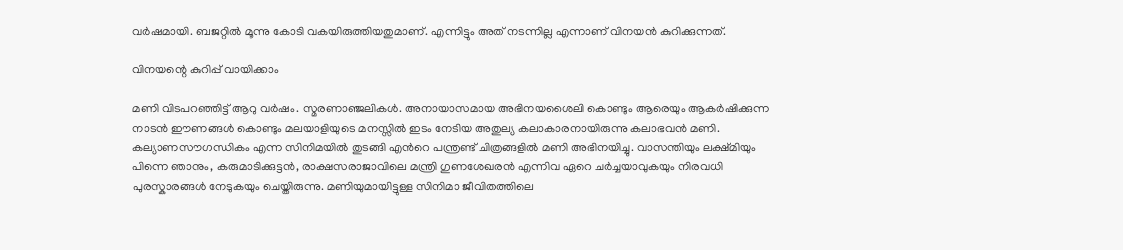വര്‍ഷമായി. ബജറ്റില്‍ മൂന്നു കോടി വകയിരുത്തിയതുമാണ്. എന്നിട്ടും അത് നടന്നില്ല എന്നാണ് വിനയന്‍ കുറിക്കുന്നത്.

വിനയന്റെ കുറിപ്പ് വായിക്കാം

മണി വിടപറഞ്ഞിട്ട് ആറു വര്‍ഷം. സ്മരണാഞ്ജലികള്‍. അനായാസമായ അഭിനയശൈലി കൊണ്ടും ആരെയും ആകര്‍ഷിക്കുന്ന നാടന്‍ ഈണങ്ങള്‍ കൊണ്ടും മലയാളിയുടെ മനസ്സില്‍ ഇടം നേടിയ അതുല്യ കലാകാരനായിരുന്നു കലാഭവന്‍ മണി. കല്യാണസൗഗന്ധികം എന്ന സിനിമയില്‍ തുടങ്ങി എന്‍റെ പന്ത്രണ്ട് ചിത്രങ്ങളില്‍ മണി അഭിനയിച്ചു. വാസന്തിയും ലക്ഷ്മിയും പിന്നെ ഞാനും, കരുമാടിക്കുട്ടന്‍, രാക്ഷസരാജാവിലെ മന്ത്രി ഗുണശേഖരന്‍ എന്നിവ ഏറെ ചര്‍ച്ചയാവുകയും നിരവധി പുരസ്കാരങ്ങള്‍ നേടുകയും ചെയ്തിരുന്നു. മണിയുമായിട്ടുള്ള സിനിമാ ജീവിതത്തിലെ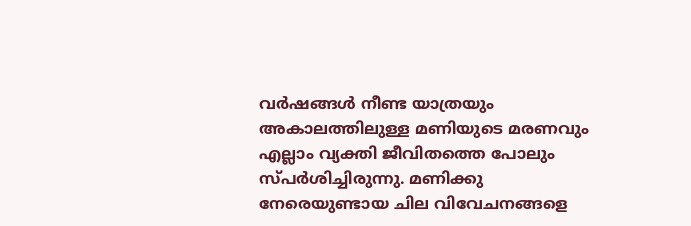വര്‍ഷങ്ങള്‍ നീണ്ട യാത്രയും അകാലത്തിലുള്ള മണിയുടെ മരണവും എല്ലാം വ്യക്തി ജീവിതത്തെ പോലും സ്പര്‍ശിച്ചിരുന്നു. മണിക്കു നേരെയുണ്ടായ ചില വിവേചനങ്ങളെ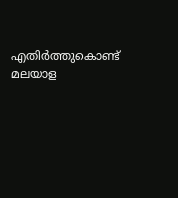എതിര്‍ത്തുകൊണ്ട് മലയാള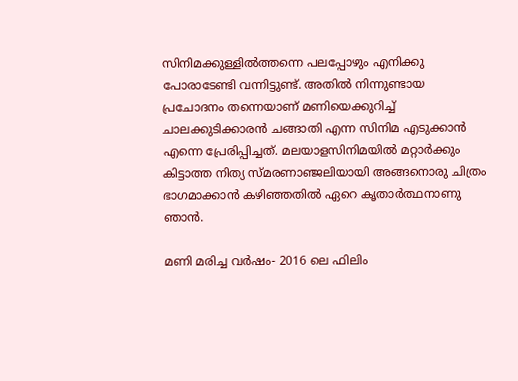സിനിമക്കുള്ളില്‍ത്തന്നെ പലപ്പോഴും എനിക്കു പോരാടേണ്ടി വന്നിട്ടുണ്ട്. അതില്‍ നിന്നുണ്ടായ പ്രചോദനം തന്നെയാണ് മണിയെക്കുറിച്ച്‌ ചാലക്കുടിക്കാരന്‍ ചങ്ങാതി എന്ന സിനിമ എടുക്കാന്‍ എന്നെ പ്രേരിപ്പിച്ചത്. മലയാളസിനിമയില്‍ മറ്റാര്‍ക്കും കിട്ടാത്ത നിത്യ സ്മരണാഞ്ജലിയായി അങ്ങനൊരു ചിത്രം ഭാഗമാക്കാന്‍ കഴിഞ്ഞതില്‍ ഏറെ കൃതാര്‍ത്ഥനാണു ഞാന്‍.

മണി മരിച്ച വര്‍ഷം- 2016 ലെ ഫിലിം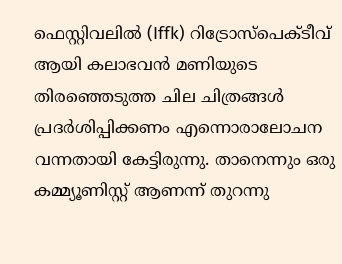ഫെസ്റ്റിവലില്‍ (Iffk) റിട്രോസ്പെക്ടീവ് ആയി കലാഭവന്‍ മണിയുടെ തിരഞ്ഞെടുത്ത ചില ചിത്രങ്ങള്‍ പ്രദര്‍ശിപ്പിക്കണം എന്നൊരാലോചന വന്നതായി കേട്ടിരുന്നു. താനെന്നും ഒരു കമ്മ്യൂണിസ്റ്റ് ആണന്ന് തുറന്നു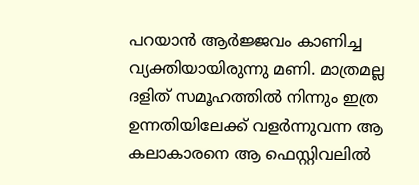പറയാന്‍ ആര്‍ജ്ജവം കാണിച്ച വ്യക്തിയായിരുന്നു മണി. മാത്രമല്ല ദളിത് സമൂഹത്തില്‍ നിന്നും ഇത്ര ഉന്നതിയിലേക്ക് വളര്‍ന്നുവന്ന ആ കലാകാരനെ ആ ഫെസ്റ്റിവലില്‍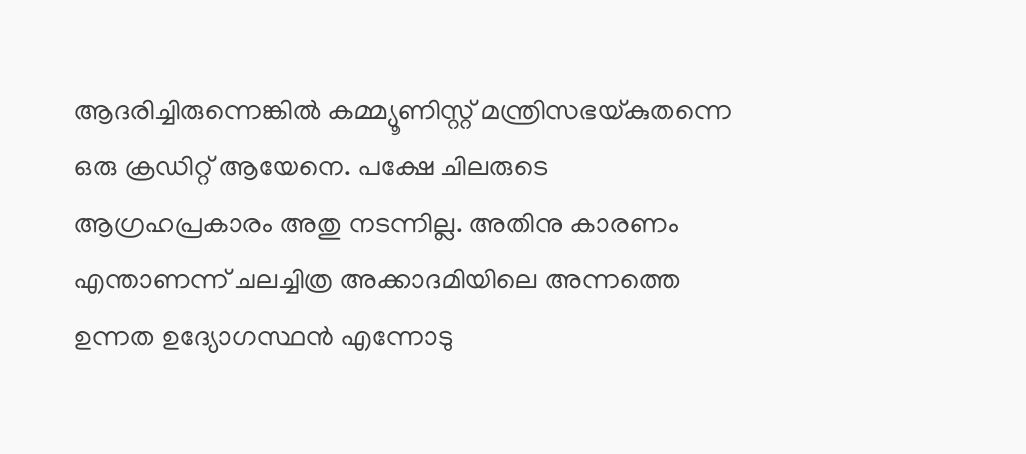ആദരിച്ചിരുന്നെങ്കില്‍ കമ്മ്യൂണിസ്റ്റ് മന്ത്രിസഭയ്കുതന്നെ ഒരു ക്രഡിറ്റ് ആയേനെ. പക്ഷേ ചിലരുടെ ആഗ്രഹപ്രകാരം അതു നടന്നില്ല. അതിനു കാരണം എന്താണന്ന് ചലച്ചിത്ര അക്കാദമിയിലെ അന്നത്തെ ഉന്നത ഉദ്യോഗസ്ഥന്‍ എന്നോടു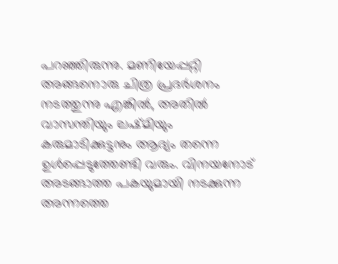പറഞ്ഞിരുന്നു. മണിയേപ്പറ്റി അങ്ങനൊരു ചിത്ര പ്രദര്‍ശനം നടത്തുന്നു എങ്കില്‍, അതില്‍ വാസന്തിയും ലഷ്മിയും കരുമാടിക്കുട്ടനും ആദ്യം തന്നെ ഉള്‍പ്പെടുത്തേണ്ടി വരും. വിനയനോട് അടങ്ങാത്ത പകയുമായി നടക്കുന്ന അന്നത്തെ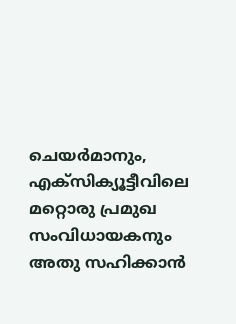ചെയര്‍മാനും, എക്സിക്യൂട്ടീവിലെ മറ്റൊരു പ്രമുഖ സംവിധായകനും അതു സഹിക്കാന്‍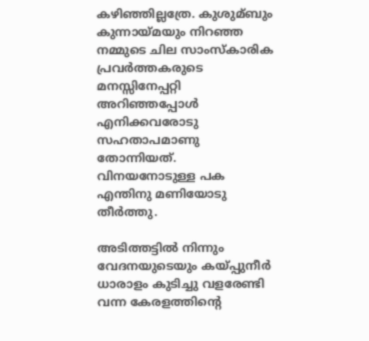കഴിഞ്ഞില്ലത്രേ. കുശുമ്ബും കുന്നായ്മയും നിറഞ്ഞ നമ്മുടെ ചില സാംസ്കാരിക പ്രവര്‍ത്തകരുടെ മനസ്സിനേപ്പറ്റി അറിഞ്ഞപ്പോള്‍ എനിക്കവരോടു സഹതാപമാണു തോന്നിയത്. വിനയനോടുള്ള പക എന്തിനു മണിയോടു തീര്‍ത്തു.

അടിത്തട്ടില്‍ നിന്നും വേദനയുടെയും കയ്പ്പുനീര്‍ ധാരാളം കുടിച്ചു വളരേണ്ടി വന്ന കേരളത്തിന്‍റെ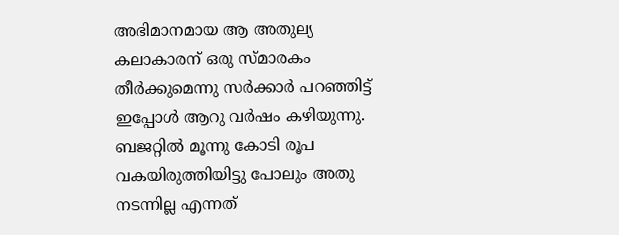അഭിമാനമായ ആ അതുല്യ കലാകാരന് ഒരു സ്മാരകം തീര്‍ക്കുമെന്നു സര്‍ക്കാര്‍ പറഞ്ഞിട്ട് ഇപ്പോള്‍ ആറു വര്‍ഷം കഴിയുന്നു. ബജറ്റില്‍ മൂന്നു കോടി രൂപ വകയിരുത്തിയിട്ടു പോലും അതു നടന്നില്ല എന്നത്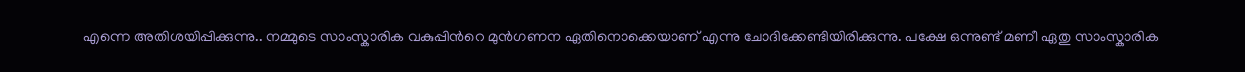എന്നെ അതിശയിപ്പിക്കുന്നു.. നമ്മുടെ സാംസ്കാരിക വകുപ്പിന്‍റെ മുന്‍ഗണന ഏതിനൊക്കെയാണ് എന്നു ചോദിക്കേണ്ടിയിരിക്കുന്നു. പക്ഷേ ഒന്നുണ്ട് മണീ ഏതു സാംസ്കാരിക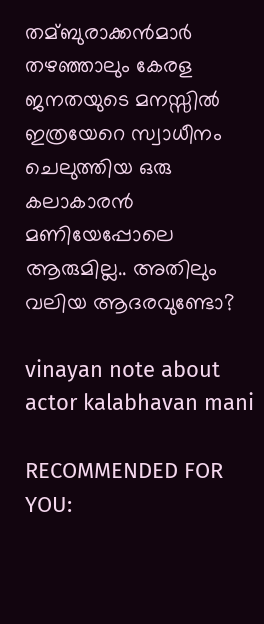തമ്ബുരാക്കന്‍മാര്‍ തഴഞ്ഞാലും കേരള ജനതയുടെ മനസ്സില്‍ ഇത്രയേറെ സ്വാധീനം ചെലുത്തിയ ഒരു കലാകാരന്‍ മണിയേപ്പോലെ ആരുമില്ല.. അതിലും വലിയ ആദരവുണ്ടോ?

vinayan note about actor kalabhavan mani

RECOMMENDED FOR YOU: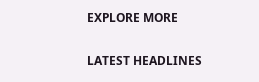EXPLORE MORE

LATEST HEADLINES